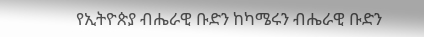የኢትዮጵያ ብሔራዊ ቡድን ከካሜሩን ብሔራዊ ቡድን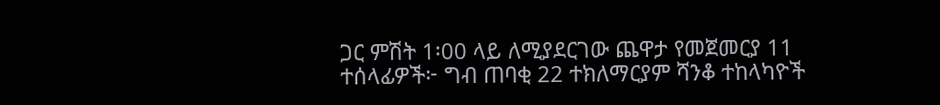ጋር ምሽት 1፡00 ላይ ለሚያደርገው ጨዋታ የመጀመርያ 11 ተሰላፊዎች፦ ግብ ጠባቂ 22 ተክለማርያም ሻንቆ ተከላካዮች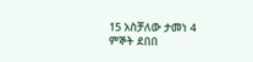15 አስቻለው ታመነ 4 ምኞት ደበበ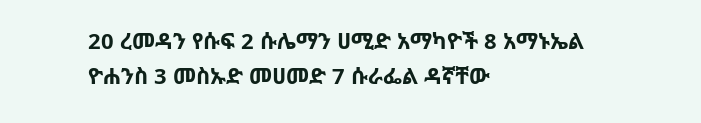20 ረመዳን የሱፍ 2 ሱሌማን ሀሚድ አማካዮች 8 አማኑኤል ዮሐንስ 3 መስኡድ መሀመድ 7 ሱራፌል ዳኛቸው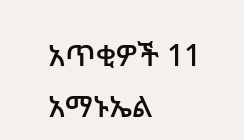አጥቂዎች 11 አማኑኤል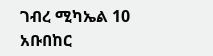ገብረ ሚካኤል 10 አቡበከር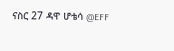ናስር 27 ዳዋ ሆቴሳ @EFF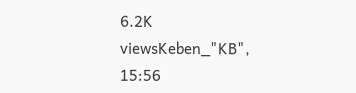6.2K viewsKeben_"KB", 15:56